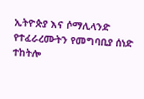ኢትዮጵያ እና ሶማሊላንድ የተፈራረሙትን የመግባቢያ ሰነድ ተከትሎ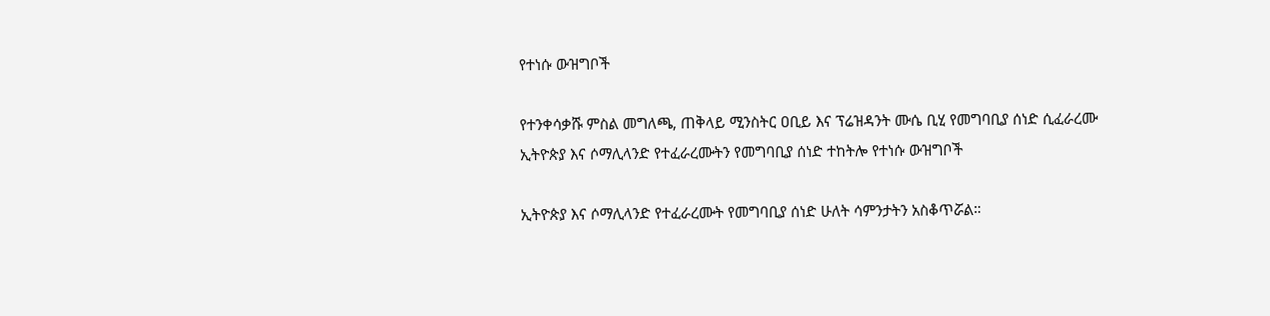የተነሱ ውዝግቦች

የተንቀሳቃሹ ምስል መግለጫ, ጠቅላይ ሚንስትር ዐቢይ እና ፕሬዝዳንት ሙሴ ቢሂ የመግባቢያ ሰነድ ሲፈራረሙ
ኢትዮጵያ እና ሶማሊላንድ የተፈራረሙትን የመግባቢያ ሰነድ ተከትሎ የተነሱ ውዝግቦች

ኢትዮጵያ እና ሶማሊላንድ የተፈራረሙት የመግባቢያ ሰነድ ሁለት ሳምንታትን አስቆጥሯል።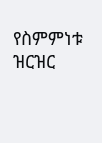የስምምነቱ ዝርዝር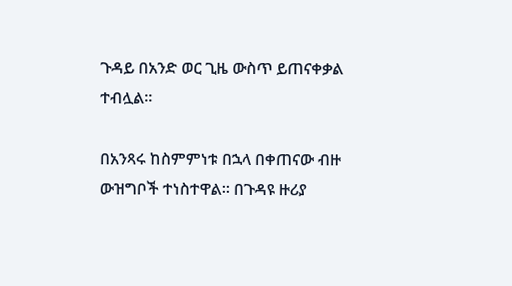ጉዳይ በአንድ ወር ጊዜ ውስጥ ይጠናቀቃል ተብሏል።

በአንጻሩ ከስምምነቱ በኋላ በቀጠናው ብዙ ውዝግቦች ተነስተዋል። በጉዳዩ ዙሪያ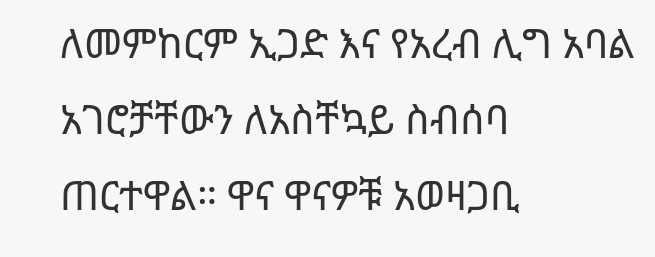ለመምከርም ኢጋድ እና የአረብ ሊግ አባል አገሮቻቸውን ለአስቸኳይ ስብሰባ ጠርተዋል። ዋና ዋናዎቹ አወዛጋቢ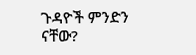ጉዳዮች ምንድን ናቸው?